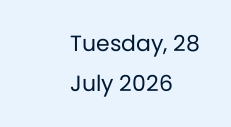Tuesday, 28 July 2026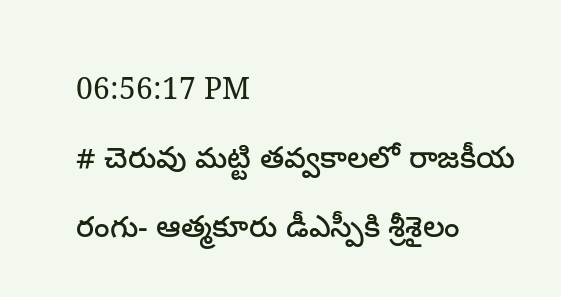06:56:17 PM
# చెరువు మట్టి తవ్వకాలలో రాజకీయ రంగు- ఆత్మకూరు డీఎస్పీకి శ్రీశైలం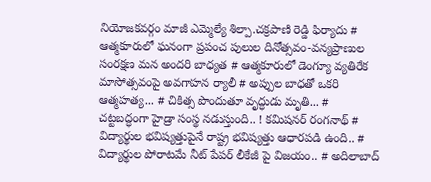నియోజకవర్గం మాజీ ఎమ్మెల్యే శిల్పా.చక్రపాణి రెడ్డి ఫిర్యాదు # ఆత్మకూరులో ఘనంగా ప్రపంచ పులుల దినోత్సవం-వన్యప్రాణుల సంరక్షణ మన అందరి బాధ్యత # ఆత్మకూరులో డెంగ్యూ వ్యతిరేక మాసోత్సవంపై అవగాహన ర్యాలీ # అప్పుల బాధతో ఒకరి ఆత్మహత్య... # చికిత్స పొందుతూ వృద్ధుడు మృతి... # చట్టబద్ధంగా హైడ్రా సంస్థ నడుస్తుంది.. ! కమిషనర్ రంగనాథ్‌ # విద్యార్థుల భవిష్యత్తుపైనే రాష్ట్ర భవిష్యత్తు ఆధారపడి ఉంది.. # విద్యార్థుల పోరాటమే నీట్ పేపర్ లీకేజీ పై విజయం.. # అదిలాబాద్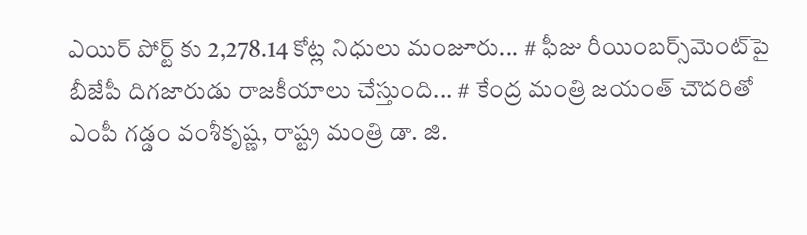ఎయిర్ పోర్ట్ కు 2,278.14 కోట్ల నిధులు మంజూరు... # ఫీజు రీయింబర్స్‌‌‌‌‌‌‌‌మెంట్‌‌‌‌‌‌‌‌పై బీజేపీ దిగజారుడు రాజకీయాలు చేస్తుంది... # కేంద్ర మంత్రి జయంత్ చౌదరితో ఎంపీ గడ్డం వంశీకృష్ణ, రాష్ట్ర మంత్రి డా. జి.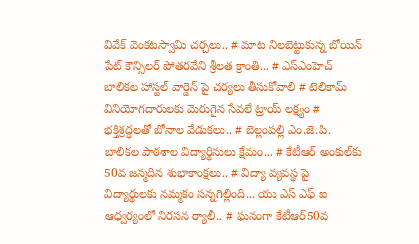వివేక్ వెంకటస్వామి చర్చలు.. # మాట నిలబెట్టుకున్న బోయిన్ పేట్ కౌన్సిలర్ పోతరవేని శ్రీలత క్రాంతి... # ఎస్ఎంహెచ్ బాలికల హాస్టల్ వార్డెన్ పై చర్యలు తీసుకోవాలి # టెలికామ్ వినియోగదారులకు మెరుగైన సేవలే ట్రాయ్ లక్ష్యం # భక్తిశ్రద్ధలతో బోనాల వేడుకలు.. # బెల్లంపల్లి ఎం.జె.పి. బాలికల పాఠశాల విద్యార్థినులు క్షేమం... # కేటీఆర్ అంకుల్‌కు 50వ జన్మదిన శుభాకాంక్షలు.. # విద్యా వ్యవస్థ పై విద్యార్థులకు నమ్మకం సన్నగిల్లింది... యు ఎస్ ఎఫ్ ఐ ఆధ్వర్యంలో నిరసన ర్యాలీ.. # ఘనంగా కేటీఆర్50వ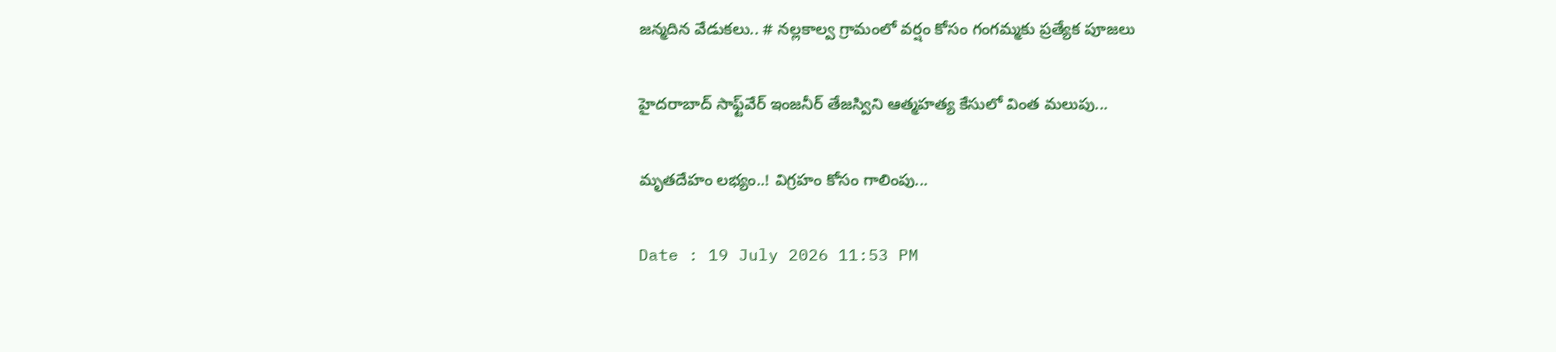జన్మదిన వేడుకలు.. # నల్లకాల్వ గ్రామంలో వర్షం కోసం గంగమ్మకు ప్రత్యేక పూజలు

హైదరాబాద్ సాఫ్ట్‌వేర్ ఇంజనీర్ తేజస్విని ఆత్మహత్య కేసులో వింత మలుపు...

మృతదేహం లభ్యం..! విగ్రహం కోసం గాలింపు...

Date : 19 July 2026 11:53 PM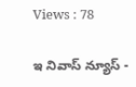Views : 78

ఇ నివాస్ న్యూస్ -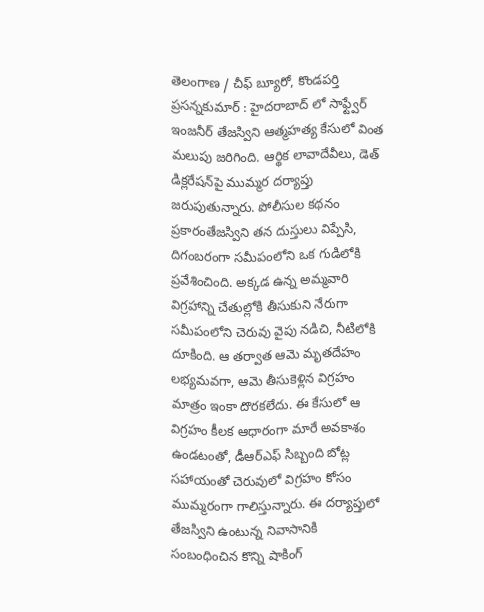తెలంగాణ / చీఫ్ బ్యూరో, కొండపర్తి ప్రసన్నకుమార్ : హైదరాబాద్ లో సాఫ్ట్వేర్ ఇంజనీర్ తేజస్విని ఆత్మహత్య కేసులో వింత మలుపు జరిగింది. ఆర్థిక లావాదేవీలు, డెత్ డిక్లరేషన్‌పై ముమ్మర దర్యాప్తు జరుపుతున్నారు. పోలీసుల కథనం ప్రకారంతేజస్విని తన దుస్తులు విప్పేసి, దిగంబరంగా సమీపంలోని ఒక గుడిలోకి ప్రవేశించింది. అక్కడ ఉన్న అమ్మవారి విగ్రహాన్ని చేతుల్లోకి తీసుకుని నేరుగా సమీపంలోని చెరువు వైపు నడిచి, నీటిలోకి దూకింది. ఆ తర్వాత ఆమె మృతదేహం లభ్యమవగా, ఆమె తీసుకెళ్లిన విగ్రహం మాత్రం ఇంకా దొరకలేదు. ఈ కేసులో ఆ విగ్రహం కీలక ఆధారంగా మారే అవకాశం ఉండటంతో, డీఆర్ఎఫ్ సిబ్బంది బోట్ల సహాయంతో చెరువులో విగ్రహం కోసం ముమ్మరంగా గాలిస్తున్నారు. ఈ దర్యాప్తులో తేజస్విని ఉంటున్న నివాసానికి సంబంధించిన కొన్ని షాకింగ్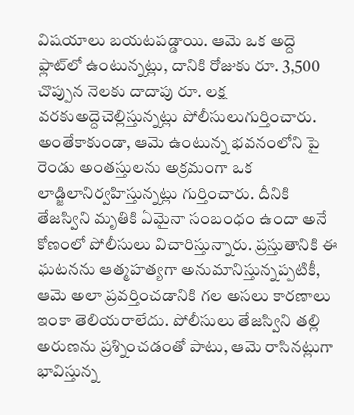విషయాలు బయటపడ్డాయి. ఆమె ఒక అద్దె ఫ్లాట్‌లో ఉంటున్నట్లు, దానికి రోజుకు రూ. 3,500 చొప్పున నెలకు దాదాపు రూ. లక్ష వరకుఅద్దెచెల్లిస్తున్నట్లు పోలీసులుగుర్తించారు. అంతేకాకుండా, ఆమె ఉంటున్న భవనంలోని పై రెండు అంతస్తులను అక్రమంగా ఒక లాడ్జిలానిర్వహిస్తున్నట్లు గుర్తించారు. దీనికి తేజస్విని మృతికి ఏమైనా సంబంధం ఉందా అనే కోణంలో పోలీసులు విచారిస్తున్నారు. ప్రస్తుతానికి ఈ ఘటనను ఆత్మహత్యగా అనుమానిస్తున్నప్పటికీ, ఆమె అలా ప్రవర్తించడానికి గల అసలు కారణాలు ఇంకా తెలియరాలేదు. పోలీసులు తేజస్విని తల్లి అరుణను ప్రశ్నించడంతో పాటు, ఆమె రాసినట్లుగా భావిస్తున్న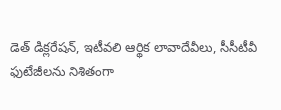డెత్ డిక్లరేషన్, ఇటీవలి ఆర్థిక లావాదేవీలు, సీసీటీవీ ఫుటేజీలను నిశితంగా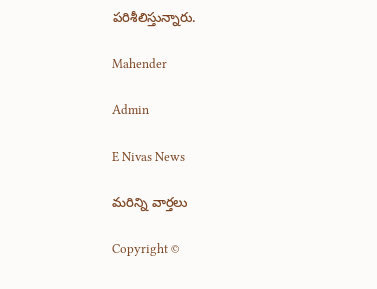పరిశీలిస్తున్నారు.

Mahender

Admin

E Nivas News

మరిన్ని వార్తలు

Copyright ©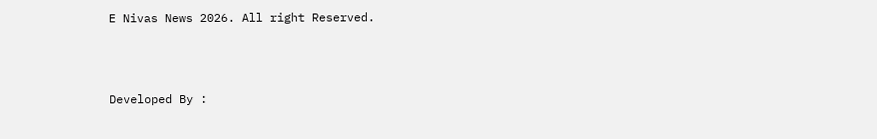E Nivas News 2026. All right Reserved.



Developed By :